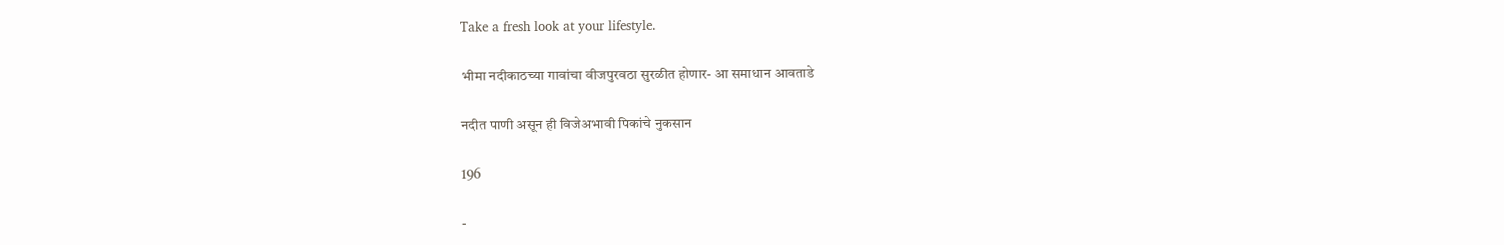Take a fresh look at your lifestyle.

भीमा नदीकाठच्या गावांचा वीजपुरवठा सुरळीत होणार- आ समाधान आवताडे

नदीत पाणी असून ही विजेअभावी पिकांचे नुकसान

196

-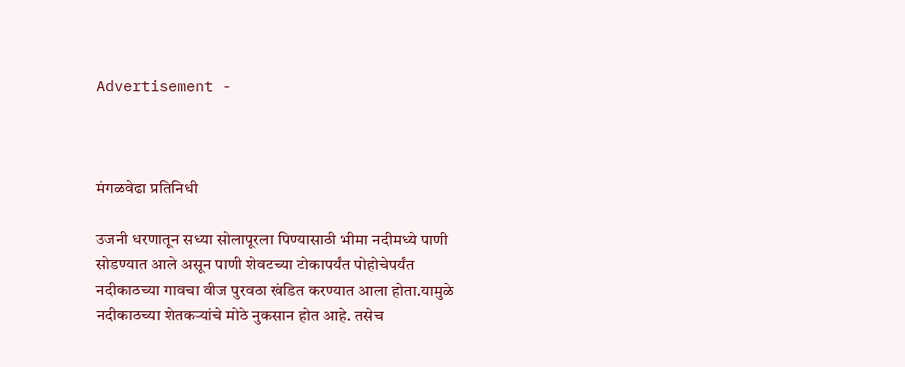Advertisement -



मंगळवेढा प्रतिनिधी

उजनी धरणातून सध्या सोलापूरला पिण्यासाठी भीमा नदीमध्ये पाणी सोडण्यात आले असून पाणी शेवटच्या टोकापर्यंत पोहोचेपर्यंत नदीकाठच्या गावचा वीज पुरवठा खंडित करण्यात आला होता.यामुळे नदीकाठच्या शेतकऱ्यांचे मोठे नुकसान होत आहे. तसेच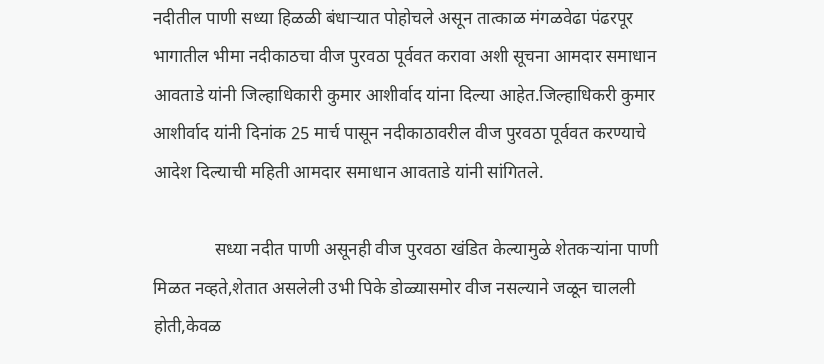नदीतील पाणी सध्या हिळळी बंधाऱ्यात पोहोचले असून तात्काळ मंगळवेढा पंढरपूर भागातील भीमा नदीकाठचा वीज पुरवठा पूर्ववत करावा अशी सूचना आमदार समाधान आवताडे यांनी जिल्हाधिकारी कुमार आशीर्वाद यांना दिल्या आहेत.जिल्हाधिकरी कुमार आशीर्वाद यांनी दिनांक 25 मार्च पासून नदीकाठावरील वीज पुरवठा पूर्ववत करण्याचे आदेश दिल्याची महिती आमदार समाधान आवताडे यांनी सांगितले.

              सध्या नदीत पाणी असूनही वीज पुरवठा खंडित केल्यामुळे शेतकऱ्यांना पाणी मिळत नव्हते,शेतात असलेली उभी पिके डोळ्यासमोर वीज नसल्याने जळून चालली होती,केवळ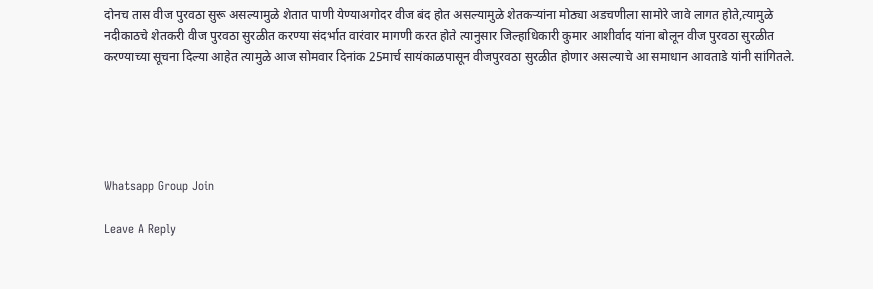दोनच तास वीज पुरवठा सुरू असल्यामुळे शेतात पाणी येण्याअगोदर वीज बंद होत असल्यामुळे शेतकऱ्यांना मोठ्या अडचणीला सामोरे जावे लागत होते,त्यामुळे नदीकाठचे शेतकरी वीज पुरवठा सुरळीत करण्या संदर्भात वारंवार मागणी करत होते त्यानुसार जिल्हाधिकारी कुमार आशीर्वाद यांना बोलून वीज पुरवठा सुरळीत करण्याच्या सूचना दिल्या आहेत त्यामुळे आज सोमवार दिनांक 25मार्च सायंकाळपासून वीजपुरवठा सुरळीत होणार असल्याचे आ समाधान आवताडे यांनी सांगितले.





Whatsapp Group Join

Leave A Reply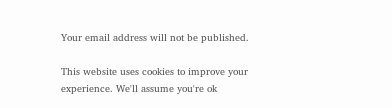Your email address will not be published.

This website uses cookies to improve your experience. We'll assume you're ok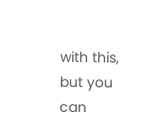with this, but you can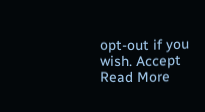opt-out if you wish. Accept Read More